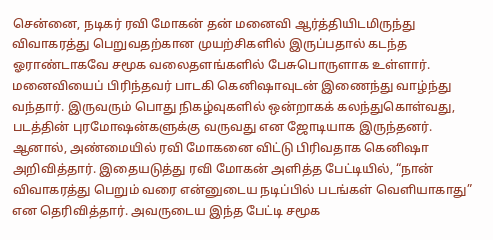சென்னை, நடிகர் ரவி மோகன் தன் மனைவி ஆர்த்தியிடமிருந்து விவாகரத்து பெறுவதற்கான முயற்சிகளில் இருப்பதால் கடந்த ஓராண்டாகவே சமூக வலைதளங்களில் பேசுபொருளாக உள்ளார். மனைவியைப் பிரிந்தவர் பாடகி கெனிஷாவுடன் இணைந்து வாழ்ந்து வந்தார். இருவரும் பொது நிகழ்வுகளில் ஒன்றாகக் கலந்துகொள்வது, படத்தின் புரமோஷன்களுக்கு வருவது என ஜோடியாக இருந்தனர். ஆனால், அண்மையில் ரவி மோகனை விட்டு பிரிவதாக கெனிஷா அறிவித்தார். இதையடுத்து ரவி மோகன் அளித்த பேட்டியில், “நான் விவாகரத்து பெறும் வரை என்னுடைய நடிப்பில் படங்கள் வெளியாகாது” என தெரிவித்தார். அவருடைய இந்த பேட்டி சமூக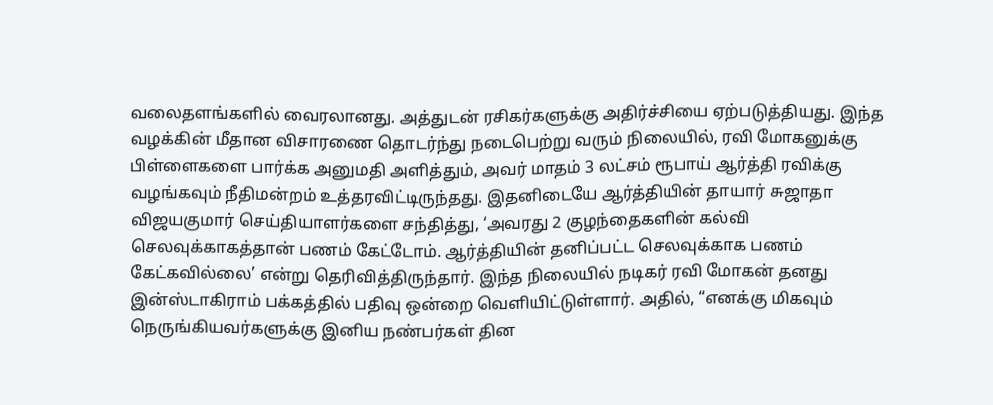வலைதளங்களில் வைரலானது. அத்துடன் ரசிகர்களுக்கு அதிர்ச்சியை ஏற்படுத்தியது. இந்த வழக்கின் மீதான விசாரணை தொடர்ந்து நடைபெற்று வரும் நிலையில், ரவி மோகனுக்கு பிள்ளைகளை பார்க்க அனுமதி அளித்தும், அவர் மாதம் 3 லட்சம் ரூபாய் ஆர்த்தி ரவிக்கு வழங்கவும் நீதிமன்றம் உத்தரவிட்டிருந்தது. இதனிடையே ஆர்த்தியின் தாயார் சுஜாதா விஜயகுமார் செய்தியாளர்களை சந்தித்து, ‘அவரது 2 குழந்தைகளின் கல்வி செலவுக்காகத்தான் பணம் கேட்டோம். ஆர்த்தியின் தனிப்பட்ட செலவுக்காக பணம் கேட்கவில்லை’ என்று தெரிவித்திருந்தார். இந்த நிலையில் நடிகர் ரவி மோகன் தனது இன்ஸ்டாகிராம் பக்கத்தில் பதிவு ஒன்றை வெளியிட்டுள்ளார். அதில், “எனக்கு மிகவும் நெருங்கியவர்களுக்கு இனிய நண்பர்கள் தின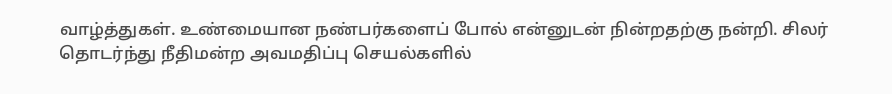வாழ்த்துகள். உண்மையான நண்பர்களைப் போல் என்னுடன் நின்றதற்கு நன்றி. சிலர் தொடர்ந்து நீதிமன்ற அவமதிப்பு செயல்களில்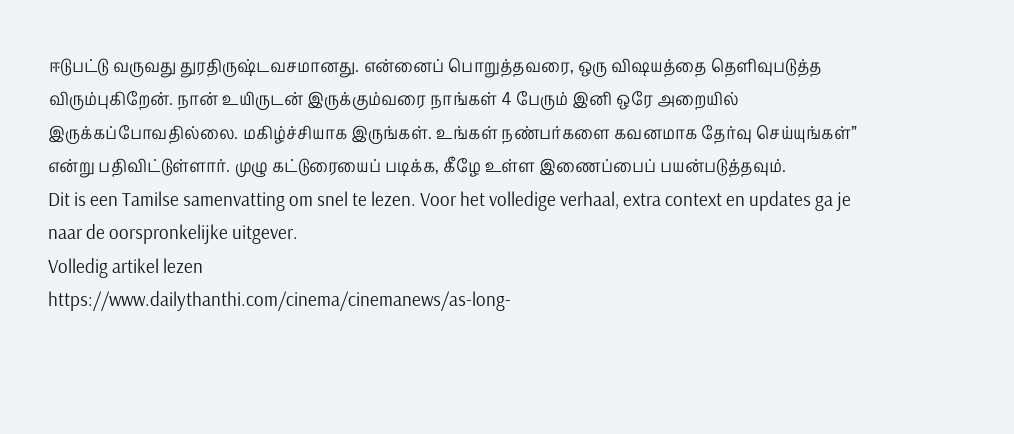ஈடுபட்டு வருவது துரதிருஷ்டவசமானது. என்னைப் பொறுத்தவரை, ஒரு விஷயத்தை தெளிவுபடுத்த விரும்புகிறேன். நான் உயிருடன் இருக்கும்வரை நாங்கள் 4 பேரும் இனி ஒரே அறையில் இருக்கப்போவதில்லை. மகிழ்ச்சியாக இருங்கள். உங்கள் நண்பர்களை கவனமாக தேர்வு செய்யுங்கள்” என்று பதிவிட்டுள்ளார். முழு கட்டுரையைப் படிக்க, கீழே உள்ள இணைப்பைப் பயன்படுத்தவும்.
Dit is een Tamilse samenvatting om snel te lezen. Voor het volledige verhaal, extra context en updates ga je naar de oorspronkelijke uitgever.
Volledig artikel lezen
https://www.dailythanthi.com/cinema/cinemanews/as-long-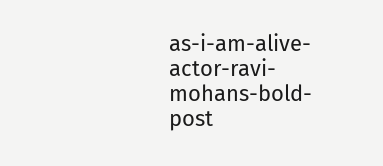as-i-am-alive-actor-ravi-mohans-bold-post